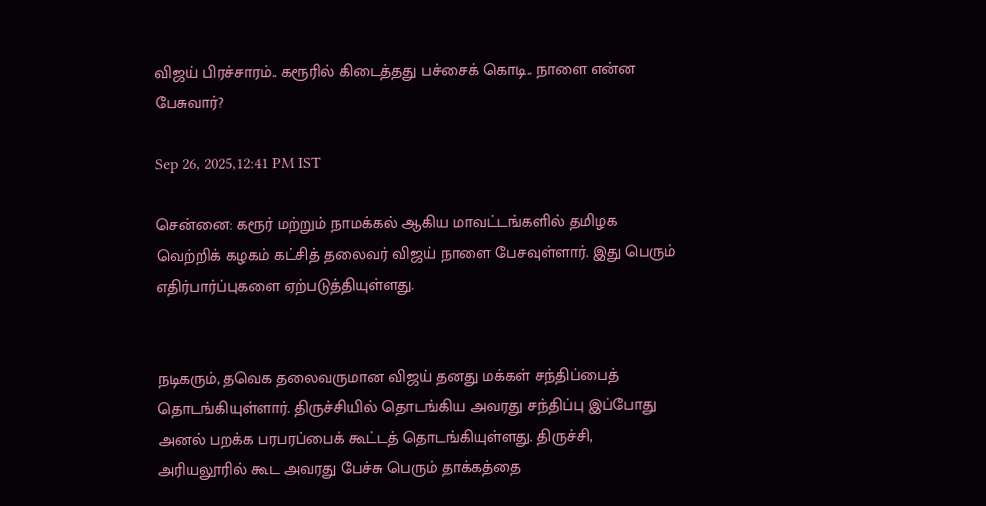விஜய் பிரச்சாரம்.. கரூரில் கிடைத்தது பச்சைக் கொடி.. நாளை என்ன பேசுவார்?

Sep 26, 2025,12:41 PM IST

சென்னை: கரூர் மற்றும் நாமக்கல் ஆகிய மாவட்டங்களில் தமிழக வெற்றிக் கழகம் கட்சித் தலைவர் விஜய் நாளை பேசவுள்ளார். இது பெரும் எதிர்பார்ப்புகளை ஏற்படுத்தியுள்ளது.


நடிகரும், தவெக தலைவருமான விஜய் தனது மக்கள் சந்திப்பைத் தொடங்கியுள்ளார். திருச்சியில் தொடங்கிய அவரது சந்திப்பு இப்போது அனல் பறக்க பரபரப்பைக் கூட்டத் தொடங்கியுள்ளது. திருச்சி, அரியலூரில் கூட அவரது பேச்சு பெரும் தாக்கத்தை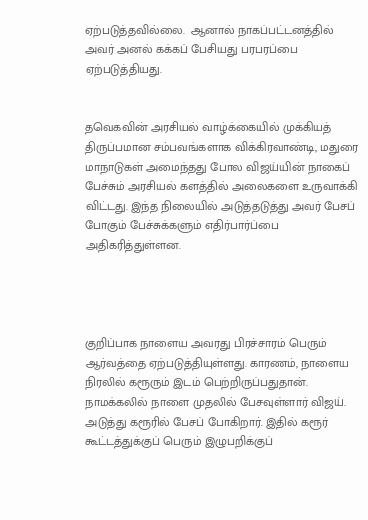ஏற்படுத்தவில்லை.  ஆனால் நாகப்பட்டனத்தில் அவர் அனல் கக்கப் பேசியது பரபரப்பை ஏற்படுத்தியது.


தவெகவின் அரசியல் வாழ்க்கையில் முக்கியத் திருப்பமான சம்பவங்களாக விக்கிரவாண்டி, மதுரை மாநாடுகள் அமைந்தது போல விஜய்யின் நாகைப் பேச்சும் அரசியல் களத்தில் அலைகளை உருவாக்கி விட்டது. இந்த நிலையில் அடுத்தடுத்து அவர் பேசப் போகும் பேச்சுக்களும் எதிர்பார்ப்பை அதிகரித்துள்ளன.




குறிப்பாக நாளைய அவரது பிரச்சாரம் பெரும் ஆர்வத்தை ஏற்படுத்தியுள்ளது. காரணம், நாளைய நிரலில் கரூரும் இடம் பெற்றிருப்பதுதான். நாமக்கலில் நாளை முதலில் பேசவுள்ளார் விஜய். அடுத்து கரூரில் பேசப் போகிறார். இதில் கரூர் கூட்டத்துக்குப் பெரும் இழுபறிக்குப்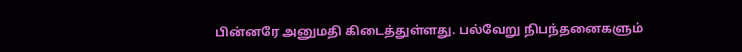பின்னரே அனுமதி கிடைத்துள்ளது. பல்வேறு நிபந்தனைகளும்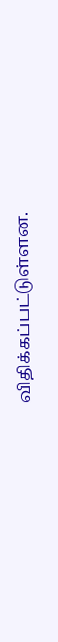விதிக்கப்பட்டுள்ளன.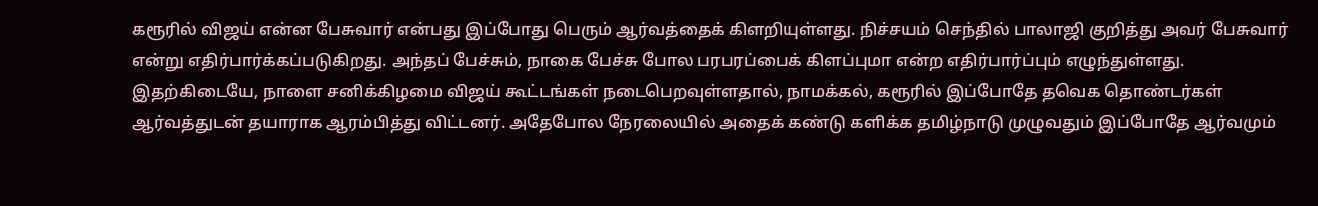கரூரில் விஜய் என்ன பேசுவார் என்பது இப்போது பெரும் ஆர்வத்தைக் கிளறியுள்ளது. நிச்சயம் செந்தில் பாலாஜி குறித்து அவர் பேசுவார் என்று எதிர்பார்க்கப்படுகிறது. அந்தப் பேச்சும், நாகை பேச்சு போல பரபரப்பைக் கிளப்புமா என்ற எதிர்பார்ப்பும் எழுந்துள்ளது. இதற்கிடையே, நாளை சனிக்கிழமை விஜய் கூட்டங்கள் நடைபெறவுள்ளதால், நாமக்கல், கரூரில் இப்போதே தவெக தொண்டர்கள் ஆர்வத்துடன் தயாராக ஆரம்பித்து விட்டனர். அதேபோல நேரலையில் அதைக் கண்டு களிக்க தமிழ்நாடு முழுவதும் இப்போதே ஆர்வமும்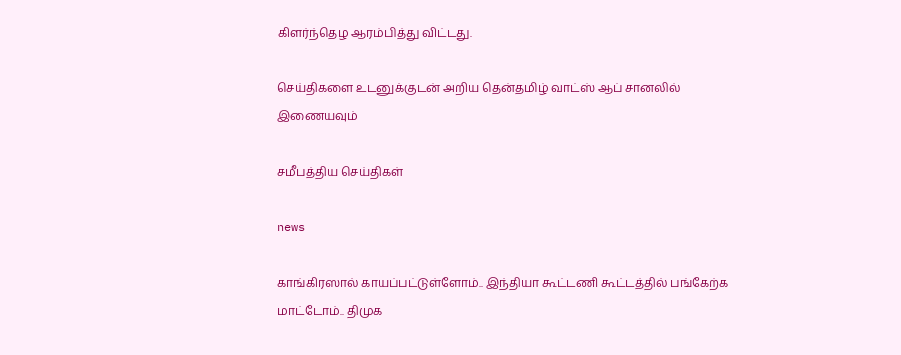கிளர்ந்தெழ ஆரம்பித்து விட்டது.

செய்திகளை உடனுக்குடன் அறிய தென்தமிழ் வாட்ஸ் ஆப் சானலில் இணையவும்

சமீபத்திய செய்திகள்

news

காங்கிரஸால் காயப்பட்டுள்ளோம்.. இந்தியா கூட்டணி கூட்டத்தில் பங்கேற்க மாட்டோம்.. திமுக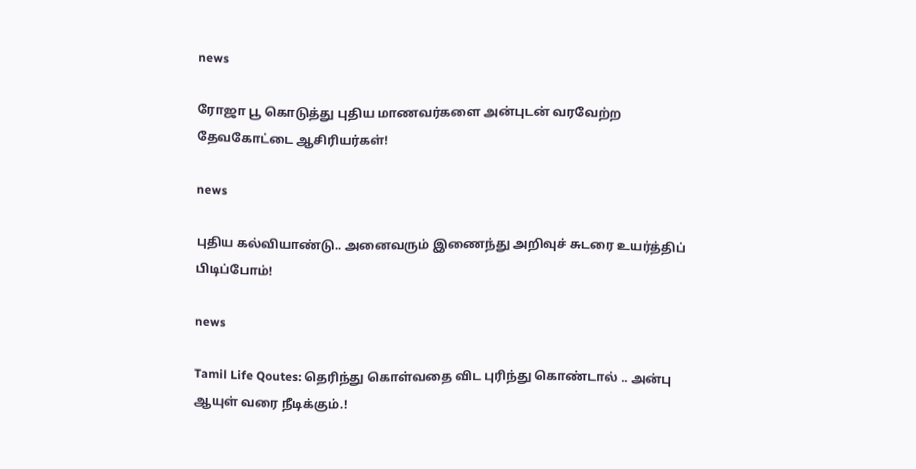news

ரோஜா பூ கொடுத்து புதிய மாணவர்களை அன்புடன் வரவேற்ற தேவகோட்டை ஆசிரியர்கள்!

news

புதிய கல்வியாண்டு.. அனைவரும் இணைந்து அறிவுச் சுடரை உயர்த்திப் பிடிப்போம்!

news

Tamil Life Qoutes: தெரிந்து கொள்வதை விட புரிந்து கொண்டால் .. அன்பு ஆயுள் வரை நீடிக்கும்.!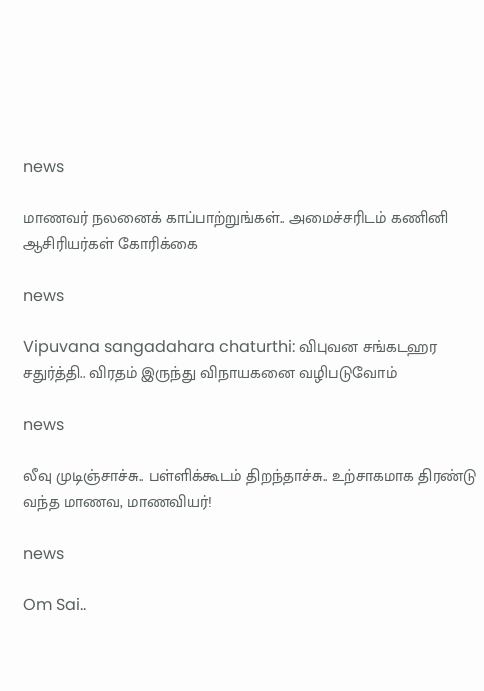news

மாணவர் நலனைக் காப்பாற்றுங்கள்.. அமைச்சரிடம் கணினி ஆசிரியர்கள் கோரிக்கை

news

Vipuvana sangadahara chaturthi: விபுவன சங்கடஹர சதுர்த்தி.. விரதம் இருந்து விநாயகனை வழிபடுவோம்

news

லீவு முடிஞ்சாச்சு.. பள்ளிக்கூடம் திறந்தாச்சு.. உற்சாகமாக திரண்டு வந்த மாணவ, மாணவியர்!

news

Om Sai..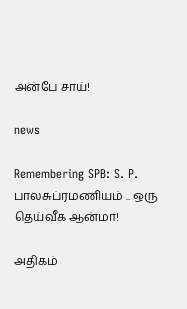அன்பே சாய்!

news

Remembering SPB: S. P. பாலசுப்ரமணியம் .. ஒரு தெய்வீக ஆன்மா!

அதிகம்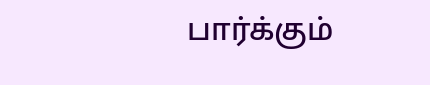பார்க்கும்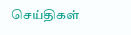செய்திகள்